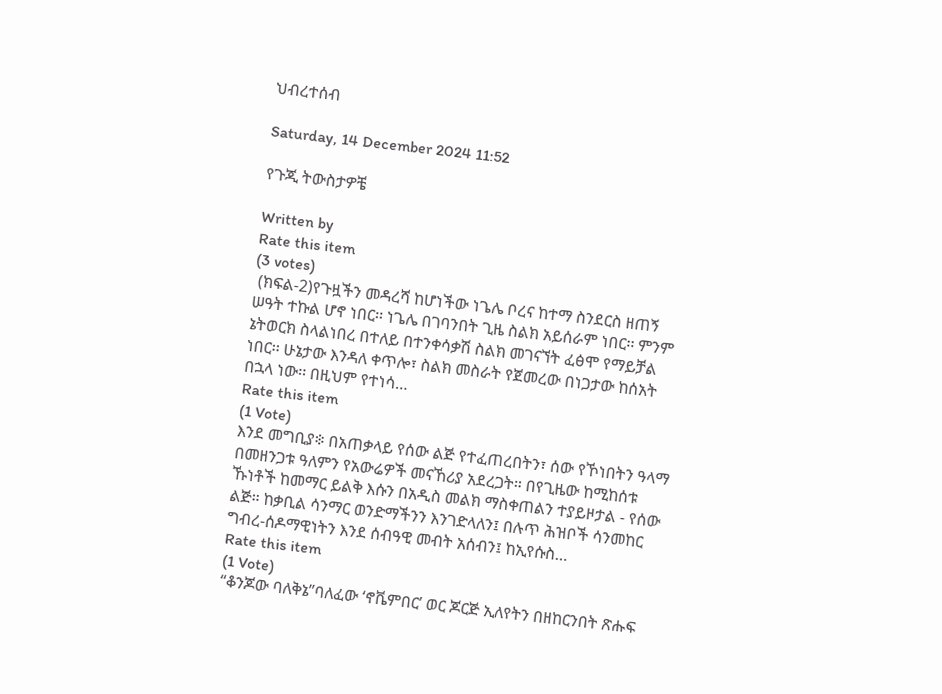ህብረተሰብ

Saturday, 14 December 2024 11:52

የጉጂ ትውስታዎቼ

Written by
Rate this item
(3 votes)
 (ክፍል-2)የጉዟችን መዳረሻ ከሆነችው ነጌሌ ቦረና ከተማ ስንደርስ ዘጠኝ ሠዓት ተኩል ሆኖ ነበር፡፡ ነጌሌ በገባንበት ጊዜ ስልክ አይሰራም ነበር፡፡ ምንም ኔትወርክ ስላልነበረ በተለይ በተንቀሳቃሽ ስልክ መገናኘት ፈፅሞ የማይቻል ነበር፡፡ ሁኔታው እንዳለ ቀጥሎ፣ ስልክ መስራት የጀመረው በነጋታው ከሰአት በኋላ ነው፡፡ በዚህም የተነሳ…
Rate this item
(1 Vote)
እንደ መግቢያ፨ በአጠቃላይ የሰው ልጅ የተፈጠረበትን፣ ሰው የኾነበትን ዓላማ በመዘንጋቱ ዓለምን የአውሬዎች መናኸሪያ አደረጋት። በየጊዜው ከሚከሰቱ ኹነቶች ከመማር ይልቅ እሱን በአዲስ መልክ ማስቀጠልን ተያይዞታል - የሰው ልጅ። ከቃቢል ሳንማር ወንድማችንን እንገድላለን፤ በሉጥ ሕዝቦች ሳንመከር ግብረ-ሰዶማዊነትን እንደ ሰብዓዊ መብት አሰብን፤ ከኢየሱስ…
Rate this item
(1 Vote)
“ቆንጆው ባለቅኔ”ባለፈው ‘ኖቬምበር’ ወር ጆርጅ ኢለየትን በዘከርንበት ጽሑፍ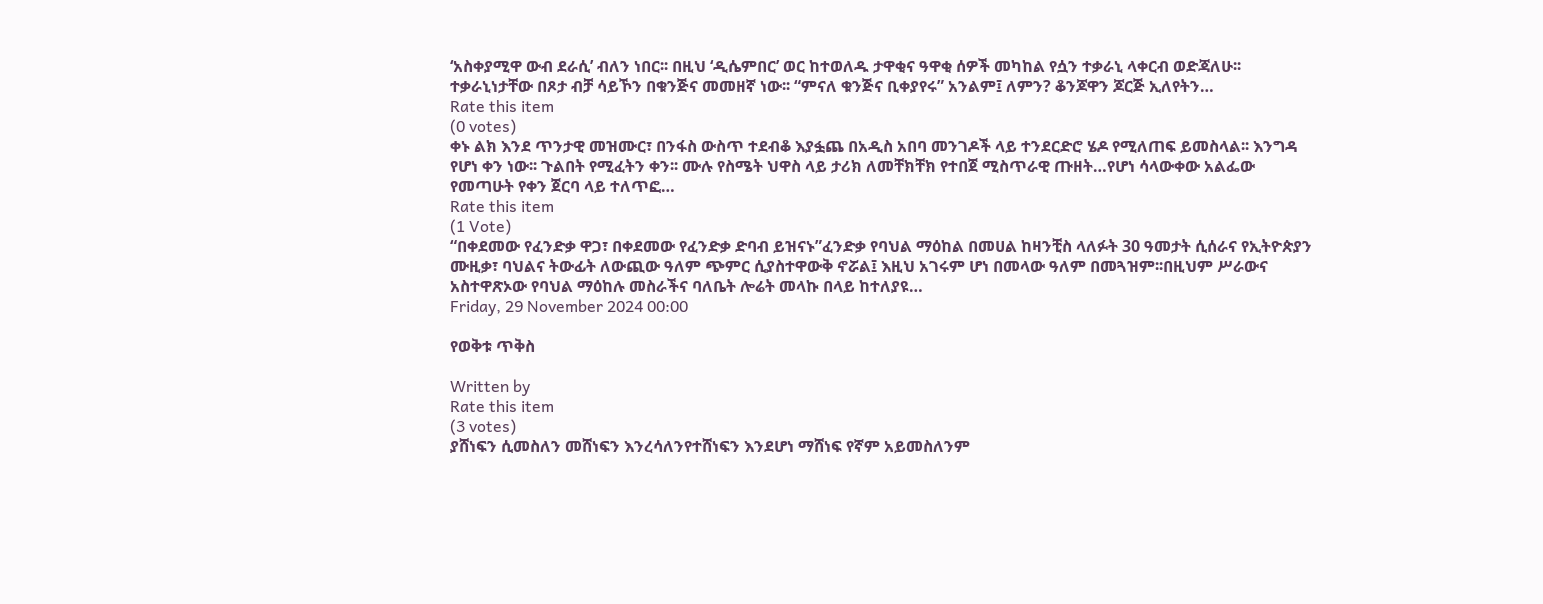‘አስቀያሚዋ ውብ ደራሲ’ ብለን ነበር፡፡ በዚህ ‘ዲሴምበር’ ወር ከተወለዱ ታዋቂና ዓዋቂ ሰዎች መካከል የሷን ተቃራኒ ላቀርብ ወድጃለሁ፡፡ ተቃራኒነታቸው በጾታ ብቻ ሳይኾን በቁንጅና መመዘኛ ነው፡፡ “ምናለ ቁንጅና ቢቀያየሩ” አንልም፤ ለምን? ቆንጆዋን ጆርጅ ኢለየትን…
Rate this item
(0 votes)
ቀኑ ልክ እንደ ጥንታዊ መዝሙር፣ በንፋስ ውስጥ ተደብቆ እያፏጨ በአዲስ አበባ መንገዶች ላይ ተንደርድሮ ሄዶ የሚለጠፍ ይመስላል፡፡ እንግዳ የሆነ ቀን ነው፡፡ ጉልበት የሚፈትን ቀን፡፡ ሙሉ የስሜት ህዋስ ላይ ታሪክ ለመቸክቸክ የተበጀ ሚስጥራዊ ጡዘት…የሆነ ሳላውቀው አልፌው የመጣሁት የቀን ጀርባ ላይ ተለጥፎ…
Rate this item
(1 Vote)
“በቀደመው የፈንድቃ ዋጋ፣ በቀደመው የፈንድቃ ድባብ ይዝናኑ”ፈንድቃ የባህል ማዕከል በመሀል ከዛንቺስ ላለፉት 30 ዓመታት ሲሰራና የኢትዮጵያን ሙዚቃ፣ ባህልና ትውፊት ለውጪው ዓለም ጭምር ሲያስተዋውቅ ኖሯል፤ እዚህ አገሩም ሆነ በመላው ዓለም በመጓዝም፡፡በዚህም ሥራውና አስተዋጽኦው የባህል ማዕከሉ መስራችና ባለቤት ሎሬት መላኩ በላይ ከተለያዩ…
Friday, 29 November 2024 00:00

የወቅቱ ጥቅስ

Written by
Rate this item
(3 votes)
ያሸነፍን ሲመስለን መሸነፍን እንረሳለንየተሸነፍን እንደሆነ ማሸነፍ የኛም አይመስለንም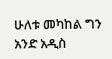ሁለቱ መካከል ግን አንድ አዲስ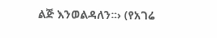ልጅ እንወልዳለን፡፡› (የአገሬ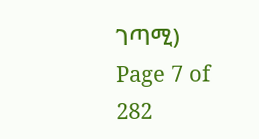ገጣሚ)
Page 7 of 282